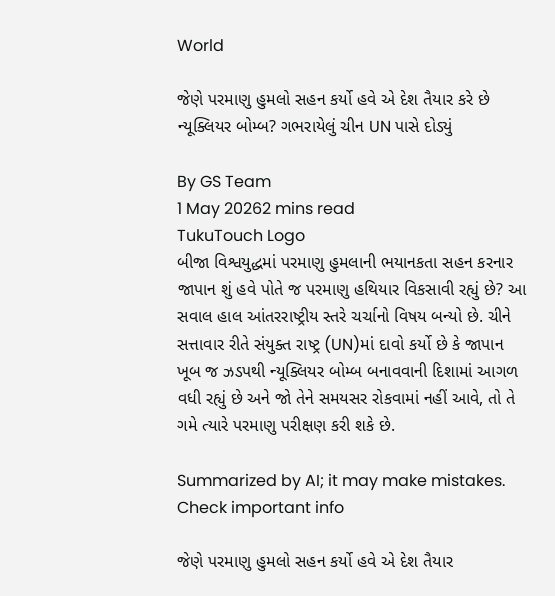World

જેણે પરમાણુ હુમલો સહન કર્યો હવે એ દેશ તૈયાર કરે છે ન્યૂક્લિયર બોમ્બ? ગભરાયેલું ચીન UN પાસે દોડ્યું

By GS Team
1 May 20262 mins read
TukuTouch Logo
બીજા વિશ્વયુદ્ધમાં પરમાણુ હુમલાની ભયાનકતા સહન કરનાર જાપાન શું હવે પોતે જ પરમાણુ હથિયાર વિકસાવી રહ્યું છે? આ સવાલ હાલ આંતરરાષ્ટ્રીય સ્તરે ચર્ચાનો વિષય બન્યો છે. ચીને સત્તાવાર રીતે સંયુક્ત રાષ્ટ્ર (UN)માં દાવો કર્યો છે કે જાપાન ખૂબ જ ઝડપથી ન્યૂક્લિયર બોમ્બ બનાવવાની દિશામાં આગળ વધી રહ્યું છે અને જો તેને સમયસર રોકવામાં નહીં આવે, તો તે ગમે ત્યારે પરમાણુ પરીક્ષણ કરી શકે છે.

Summarized by AI; it may make mistakes. Check important info

જેણે પરમાણુ હુમલો સહન કર્યો હવે એ દેશ તૈયાર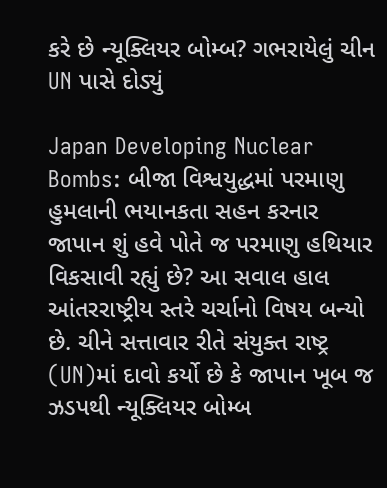કરે છે ન્યૂક્લિયર બોમ્બ? ગભરાયેલું ચીન UN પાસે દોડ્યું

Japan Developing Nuclear Bombs: બીજા વિશ્વયુદ્ધમાં પરમાણુ હુમલાની ભયાનકતા સહન કરનાર જાપાન શું હવે પોતે જ પરમાણુ હથિયાર વિકસાવી રહ્યું છે? આ સવાલ હાલ આંતરરાષ્ટ્રીય સ્તરે ચર્ચાનો વિષય બન્યો છે. ચીને સત્તાવાર રીતે સંયુક્ત રાષ્ટ્ર (UN)માં દાવો કર્યો છે કે જાપાન ખૂબ જ ઝડપથી ન્યૂક્લિયર બોમ્બ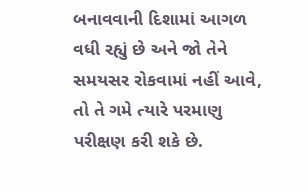બનાવવાની દિશામાં આગળ વધી રહ્યું છે અને જો તેને સમયસર રોકવામાં નહીં આવે, તો તે ગમે ત્યારે પરમાણુ પરીક્ષણ કરી શકે છે.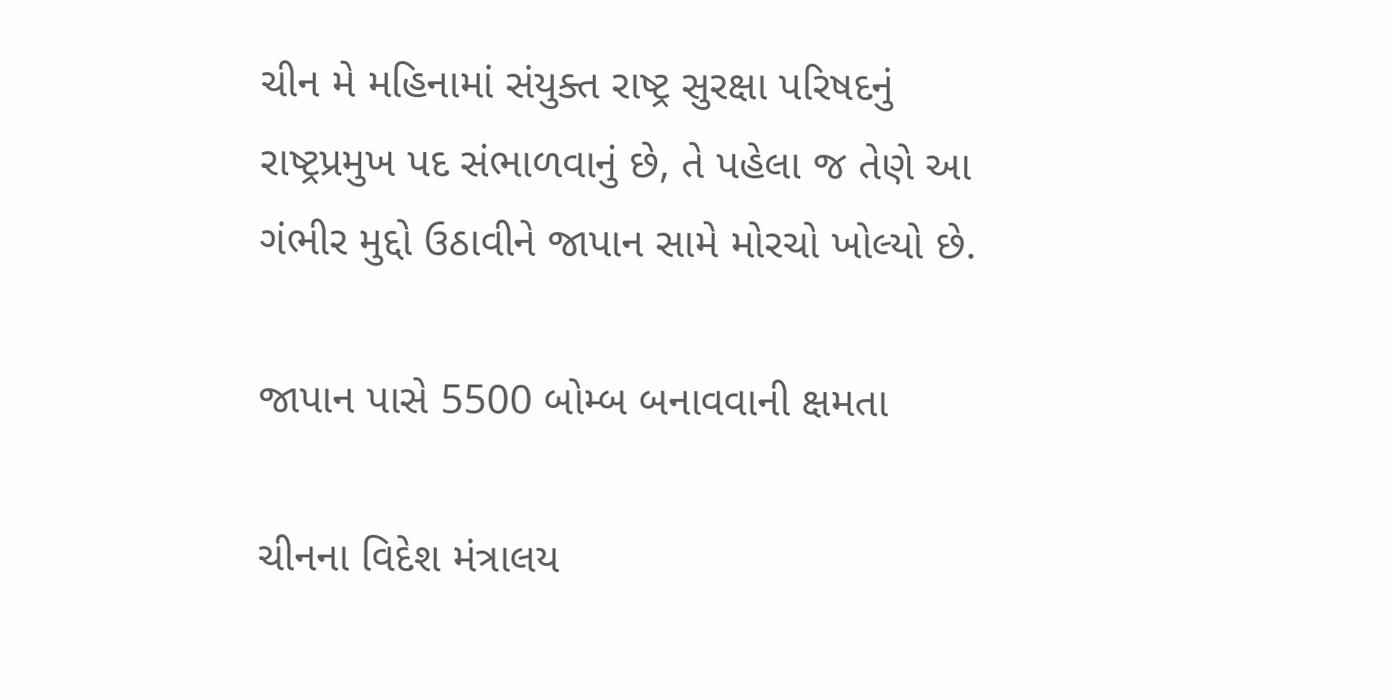ચીન મે મહિનામાં સંયુક્ત રાષ્ટ્ર સુરક્ષા પરિષદનું રાષ્ટ્રપ્રમુખ પદ સંભાળવાનું છે, તે પહેલા જ તેણે આ ગંભીર મુદ્દો ઉઠાવીને જાપાન સામે મોરચો ખોલ્યો છે.

જાપાન પાસે 5500 બોમ્બ બનાવવાની ક્ષમતા

ચીનના વિદેશ મંત્રાલય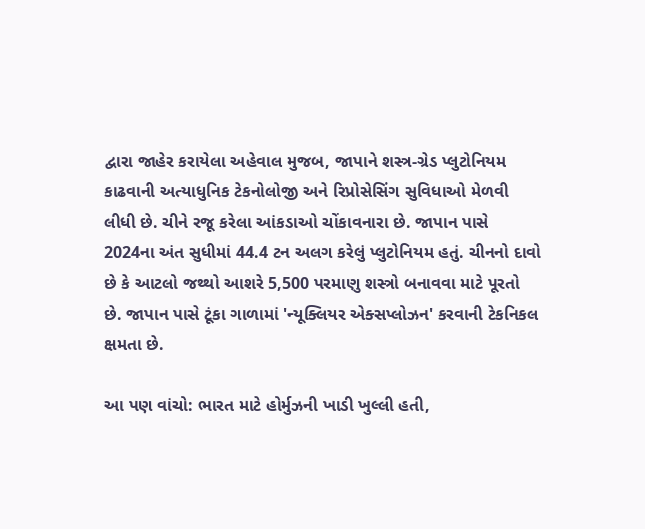દ્વારા જાહેર કરાયેલા અહેવાલ મુજબ, જાપાને શસ્ત્ર-ગ્રેડ પ્લુટોનિયમ કાઢવાની અત્યાધુનિક ટેકનોલોજી અને રિપ્રોસેસિંગ સુવિધાઓ મેળવી લીધી છે. ચીને રજૂ કરેલા આંકડાઓ ચોંકાવનારા છે. જાપાન પાસે 2024ના અંત સુધીમાં 44.4 ટન અલગ કરેલું પ્લુટોનિયમ હતું. ચીનનો દાવો છે કે આટલો જથ્થો આશરે 5,500 પરમાણુ શસ્ત્રો બનાવવા માટે પૂરતો છે. જાપાન પાસે ટૂંકા ગાળામાં 'ન્યૂક્લિયર એક્સપ્લોઝન' કરવાની ટેકનિકલ ક્ષમતા છે.

આ પણ વાંચો: ભારત માટે હોર્મુઝની ખાડી ખુલ્લી હતી,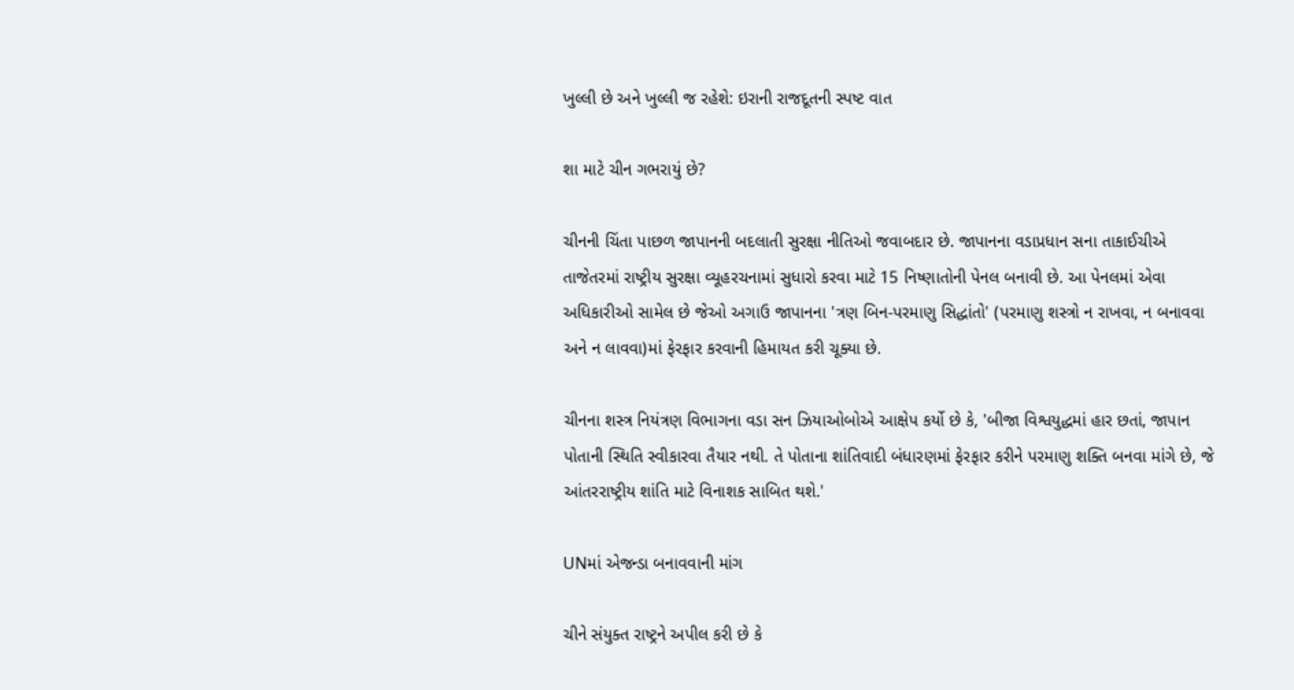ખુલ્લી છે અને ખુલ્લી જ રહેશે: ઇરાની રાજદૂતની સ્પષ્ટ વાત

શા માટે ચીન ગભરાયું છે?

ચીનની ચિંતા પાછળ જાપાનની બદલાતી સુરક્ષા નીતિઓ જવાબદાર છે. જાપાનના વડાપ્રધાન સના તાકાઈચીએ તાજેતરમાં રાષ્ટ્રીય સુરક્ષા વ્યૂહરચનામાં સુધારો કરવા માટે 15 નિષ્ણાતોની પેનલ બનાવી છે. આ પેનલમાં એવા અધિકારીઓ સામેલ છે જેઓ અગાઉ જાપાનના 'ત્રણ બિન-પરમાણુ સિદ્ધાંતો' (પરમાણુ શસ્ત્રો ન રાખવા, ન બનાવવા અને ન લાવવા)માં ફેરફાર કરવાની હિમાયત કરી ચૂક્યા છે.

ચીનના શસ્ત્ર નિયંત્રણ વિભાગના વડા સન ઝિયાઓબોએ આક્ષેપ કર્યો છે કે, 'બીજા વિશ્વયુદ્ધમાં હાર છતાં, જાપાન પોતાની સ્થિતિ સ્વીકારવા તૈયાર નથી. તે પોતાના શાંતિવાદી બંધારણમાં ફેરફાર કરીને પરમાણુ શક્તિ બનવા માંગે છે, જે આંતરરાષ્ટ્રીય શાંતિ માટે વિનાશક સાબિત થશે.'

UNમાં એજન્ડા બનાવવાની માંગ

ચીને સંયુક્ત રાષ્ટ્રને અપીલ કરી છે કે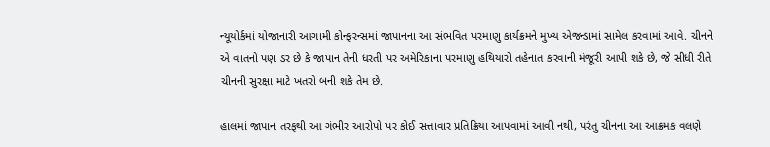ન્યૂયોર્કમાં યોજાનારી આગામી કોન્ફરન્સમાં જાપાનના આ સંભવિત પરમાણુ કાર્યક્રમને મુખ્ય એજન્ડામાં સામેલ કરવામાં આવે. ચીનને એ વાતનો પણ ડર છે કે જાપાન તેની ધરતી પર અમેરિકાના પરમાણુ હથિયારો તહેનાત કરવાની મંજૂરી આપી શકે છે, જે સીધી રીતે ચીનની સુરક્ષા માટે ખતરો બની શકે તેમ છે.

હાલમાં જાપાન તરફથી આ ગંભીર આરોપો પર કોઈ સત્તાવાર પ્રતિક્રિયા આપવામાં આવી નથી, પરંતુ ચીનના આ આક્રમક વલણે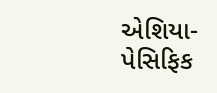એશિયા-પેસિફિક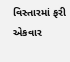વિસ્તારમાં ફરી એકવાર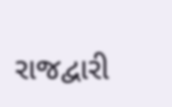રાજદ્વારી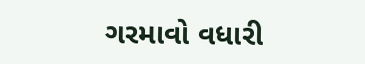ગરમાવો વધારી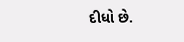દીધો છે.